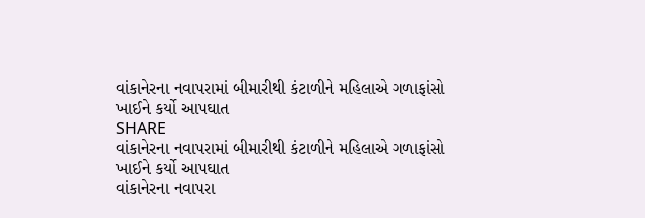વાંકાનેરના નવાપરામાં બીમારીથી કંટાળીને મહિલાએ ગળાફાંસો ખાઈને કર્યો આપઘાત
SHARE
વાંકાનેરના નવાપરામાં બીમારીથી કંટાળીને મહિલાએ ગળાફાંસો ખાઈને કર્યો આપઘાત
વાંકાનેરના નવાપરા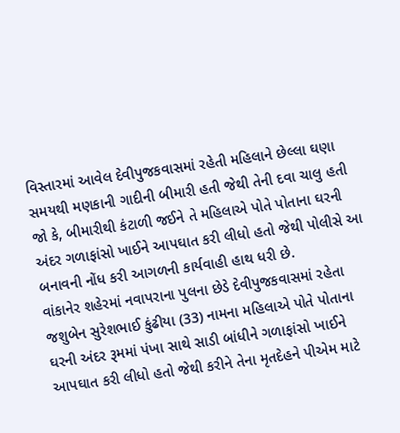વિસ્તારમાં આવેલ દેવીપુજકવાસમાં રહેતી મહિલાને છેલ્લા ઘણા સમયથી મણકાની ગાદીની બીમારી હતી જેથી તેની દવા ચાલુ હતી જો કે, બીમારીથી કંટાળી જઈને તે મહિલાએ પોતે પોતાના ઘરની અંદર ગળાફાંસો ખાઈને આપઘાત કરી લીધો હતો જેથી પોલીસે આ બનાવની નોંધ કરી આગળની કાર્યવાહી હાથ ધરી છે.
વાંકાનેર શહેરમાં નવાપરાના પુલના છેડે દેવીપુજકવાસમાં રહેતા જશુબેન સુરેશભાઈ કુંઢીયા (33) નામના મહિલાએ પોતે પોતાના ઘરની અંદર રૂમમાં પંખા સાથે સાડી બાંધીને ગળાફાંસો ખાઈને આપઘાત કરી લીધો હતો જેથી કરીને તેના મૃતદેહને પીએમ માટે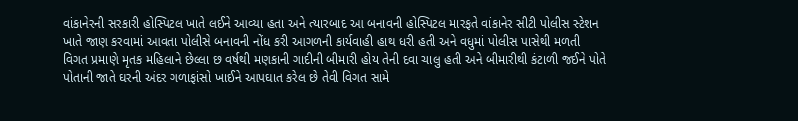વાંકાનેરની સરકારી હોસ્પિટલ ખાતે લઈને આવ્યા હતા અને ત્યારબાદ આ બનાવની હોસ્પિટલ મારફતે વાંકાનેર સીટી પોલીસ સ્ટેશન ખાતે જાણ કરવામાં આવતા પોલીસે બનાવની નોંધ કરી આગળની કાર્યવાહી હાથ ધરી હતી અને વધુમાં પોલીસ પાસેથી મળતી વિગત પ્રમાણે મૃતક મહિલાને છેલ્લા છ વર્ષથી મણકાની ગાદીની બીમારી હોય તેની દવા ચાલુ હતી અને બીમારીથી કંટાળી જઈને પોતે પોતાની જાતે ઘરની અંદર ગળાફાંસો ખાઈને આપઘાત કરેલ છે તેવી વિગત સામે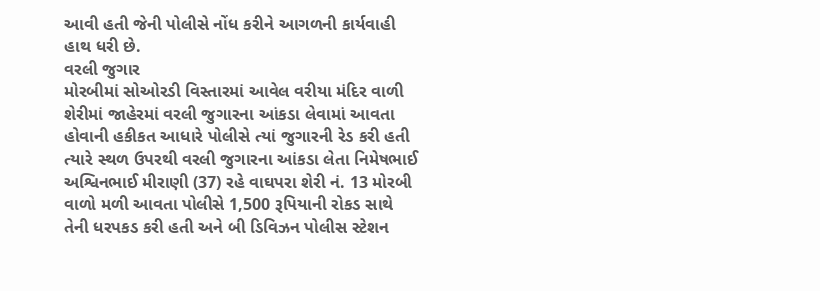આવી હતી જેની પોલીસે નોંધ કરીને આગળની કાર્યવાહી હાથ ધરી છે.
વરલી જુગાર
મોરબીમાં સોઓરડી વિસ્તારમાં આવેલ વરીયા મંદિર વાળી શેરીમાં જાહેરમાં વરલી જુગારના આંકડા લેવામાં આવતા હોવાની હકીકત આધારે પોલીસે ત્યાં જુગારની રેડ કરી હતી ત્યારે સ્થળ ઉપરથી વરલી જુગારના આંકડા લેતા નિમેષભાઈ અશ્વિનભાઈ મીરાણી (37) રહે વાઘપરા શેરી નં. 13 મોરબી વાળો મળી આવતા પોલીસે 1,500 રૂપિયાની રોકડ સાથે તેની ધરપકડ કરી હતી અને બી ડિવિઝન પોલીસ સ્ટેશન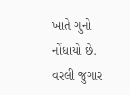ખાતે ગુનો નોંધાયો છે.
વરલી જુગાર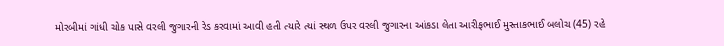મોરબીમાં ગાંધી ચોક પાસે વરલી જુગારની રેડ કરવામાં આવી હતી ત્યારે ત્યાં સ્થળ ઉપર વરલી જુગારના આંકડા લેતા આરીફભાઈ મુસ્તાકભાઈ બલોચ (45) રહે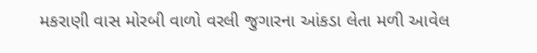મકરાણી વાસ મોરબી વાળો વરલી જુગારના આંકડા લેતા મળી આવેલ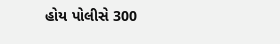હોય પોલીસે 300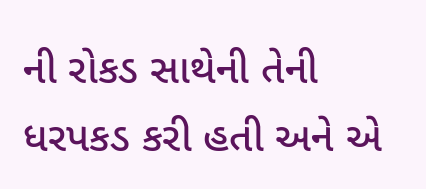ની રોકડ સાથેની તેની ધરપકડ કરી હતી અને એ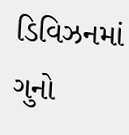ડિવિઝનમાં ગુનો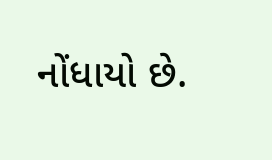નોંધાયો છે.